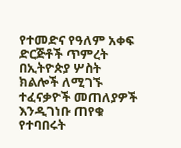የተመድና የዓለም አቀፍ ድርጅቶች ጥምረት በኢትዮጵያ ሦስት ክልሎች ለሚገኙ ተፈናቃዮች መጠለያዎች እንዲገነቡ ጠየቁ
የተባበሩት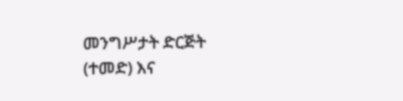መንግሥታት ድርጅት (ተመድ) እና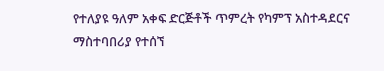የተለያዩ ዓለም አቀፍ ድርጅቶች ጥምረት የካምፕ አስተዳደርና ማስተባበሪያ የተሰኘ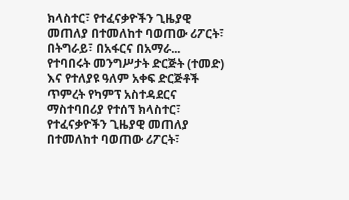ክላስተር፣ የተፈናቃዮችን ጊዜያዊ መጠለያ በተመለከተ ባወጠው ሪፖርት፣ በትግራይ፣ በአፋርና በአማራ...
የተባበሩት መንግሥታት ድርጅት (ተመድ) እና የተለያዩ ዓለም አቀፍ ድርጅቶች ጥምረት የካምፕ አስተዳደርና ማስተባበሪያ የተሰኘ ክላስተር፣ የተፈናቃዮችን ጊዜያዊ መጠለያ በተመለከተ ባወጠው ሪፖርት፣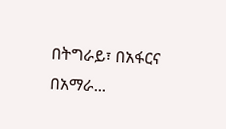በትግራይ፣ በአፋርና በአማራ...